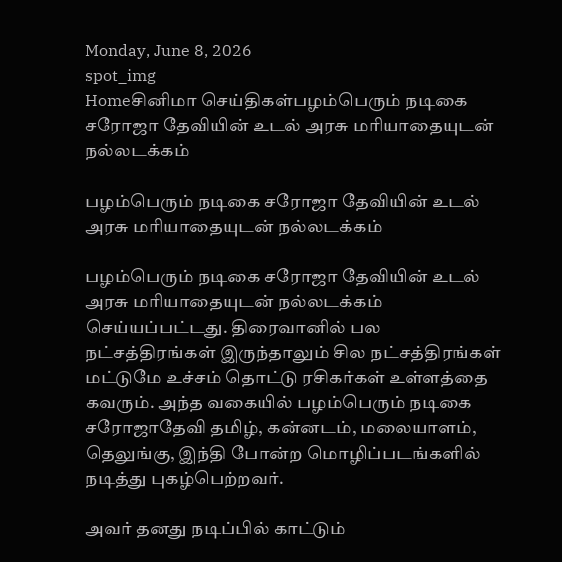Monday, June 8, 2026
spot_img
Homeசினிமா செய்திகள்பழம்பெரும் நடிகை சரோஜா தேவியின் உடல் அரசு மரியாதையுடன் நல்லடக்கம்

பழம்பெரும் நடிகை சரோஜா தேவியின் உடல் அரசு மரியாதையுடன் நல்லடக்கம்

பழம்பெரும் நடிகை சரோஜா தேவியின் உடல் அரசு மரியாதையுடன் நல்லடக்கம் செய்யப்பட்டது. திரைவானில் பல நட்சத்திரங்கள் இருந்தாலும் சில நட்சத்திரங்கள் மட்டுமே உச்சம் தொட்டு ரசிகர்கள் உள்ளத்தை கவரும். அந்த வகையில் பழம்பெரும் நடிகை சரோஜாதேவி தமிழ், கன்னடம், மலையாளம், தெலுங்கு, இந்தி போன்ற மொழிப்படங்களில் நடித்து புகழ்பெற்றவர்.

அவர் தனது நடிப்பில் காட்டும்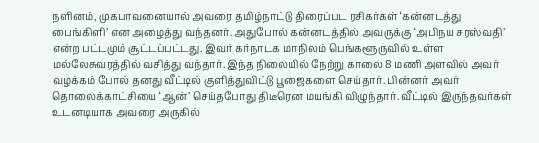நளினம், முகபாவனையால் அவரை தமிழ்நாட்டு திரைப்பட ரசிகர்கள் ‘கன்னடத்து பைங்கிளி’ என அழைத்து வந்தனர். அதுபோல் கன்னடத்தில் அவருக்கு ‘அபிநய சரஸ்வதி’ என்ற பட்டமும் சூட்டப்பட்டது. இவர் கர்நாடக மாநிலம் பெங்களூருவில் உள்ள மல்லேசுவரத்தில் வசித்து வந்தார். இந்த நிலையில் நேற்று காலை 8 மணி அளவில் அவர் வழக்கம் போல் தனது வீட்டில் குளித்துவிட்டு பூஜைகளை செய்தார். பின்னர் அவர் தொலைக்காட்சியை ‘ஆன்’ செய்தபோது திடீரென மயங்கி விழுந்தார். வீட்டில் இருந்தவர்கள் உடனடியாக அவரை அருகில்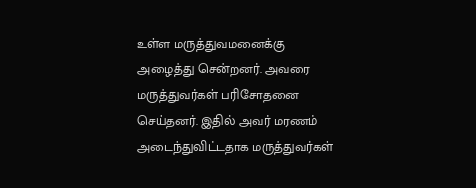உள்ள மருத்துவமனைக்கு அழைத்து சென்றனர். அவரை மருத்துவர்கள் பரிசோதனை செய்தனர். இதில் அவர் மரணம் அடைந்துவிட்டதாக மருத்துவர்கள்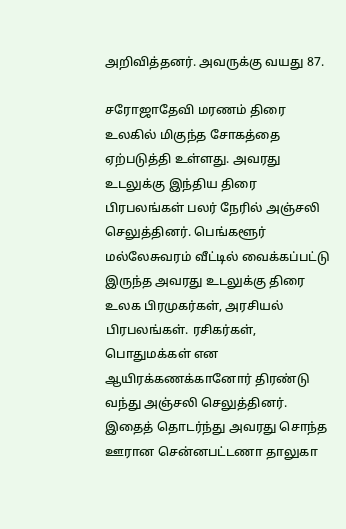அறிவித்தனர். அவருக்கு வயது 87.

சரோஜாதேவி மரணம் திரை உலகில் மிகுந்த சோகத்தை ஏற்படுத்தி உள்ளது. அவரது உடலுக்கு இந்திய திரை பிரபலங்கள் பலர் நேரில் அஞ்சலி செலுத்தினர். பெங்களூர் மல்லேசுவரம் வீட்டில் வைக்கப்பட்டு இருந்த அவரது உடலுக்கு திரை உலக பிரமுகர்கள், அரசியல் பிரபலங்கள். ரசிகர்கள், பொதுமக்கள் என ஆயிரக்கணக்கானோர் திரண்டு வந்து அஞ்சலி செலுத்தினர். இதைத் தொடர்ந்து அவரது சொந்த ஊரான சென்னபட்டணா தாலுகா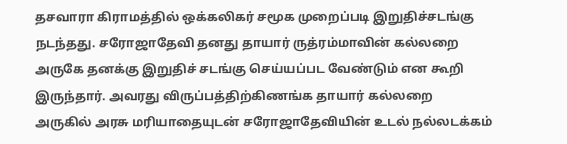தசவாரா கிராமத்தில் ஒக்கலிகர் சமூக முறைப்படி இறுதிச்சடங்கு நடந்தது. சரோஜாதேவி தனது தாயார் ருத்ரம்மாவின் கல்லறை அருகே தனக்கு இறுதிச் சடங்கு செய்யப்பட வேண்டும் என கூறி இருந்தார். அவரது விருப்பத்திற்கிணங்க தாயார் கல்லறை அருகில் அரசு மரியாதையுடன் சரோஜாதேவியின் உடல் நல்லடக்கம்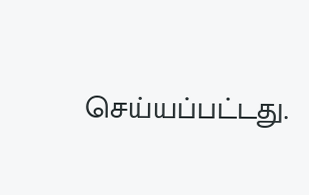செய்யப்பட்டது.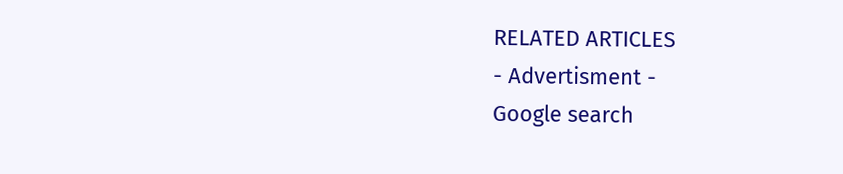RELATED ARTICLES
- Advertisment -
Google search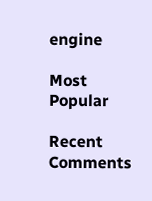engine

Most Popular

Recent Comments